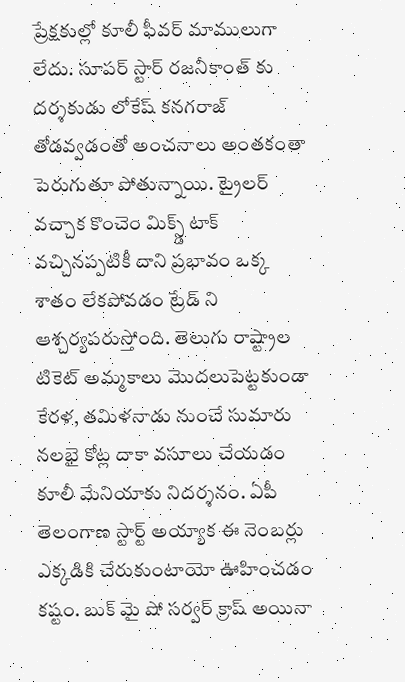ప్రేక్షకుల్లో కూలీ ఫీవర్ మాములుగా లేదు. సూపర్ స్టార్ రజనీకాంత్ కు దర్శకుడు లోకేష్ కనగరాజ్ తోడవ్వడంతో అంచనాలు అంతకంతా పెరుగుతూ పోతున్నాయి. ట్రైలర్ వచ్చాక కొంచెం మిక్స్డ్ టాక్ వచ్చినప్పటికీ దాని ప్రభావం ఒక్క శాతం లేకపోవడం ట్రేడ్ ని ఆశ్చర్యపరుస్తోంది. తెలుగు రాష్ట్రాల టికెట్ అమ్మకాలు మొదలుపెట్టకుండా కేరళ, తమిళనాడు నుంచే సుమారు నలభై కోట్ల దాకా వసూలు చేయడం కూలీ మేనియాకు నిదర్శనం. ఏపీ తెలంగాణ స్టార్ట్ అయ్యాక ఈ నెంబర్లు ఎక్కడికి చేరుకుంటాయో ఊహించడం కష్టం. బుక్ మై షో సర్వర్ క్రాష్ అయినా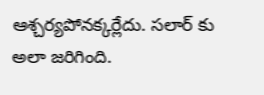ఆశ్చర్యపోనక్కర్లేదు. సలార్ కు అలా జరిగింది.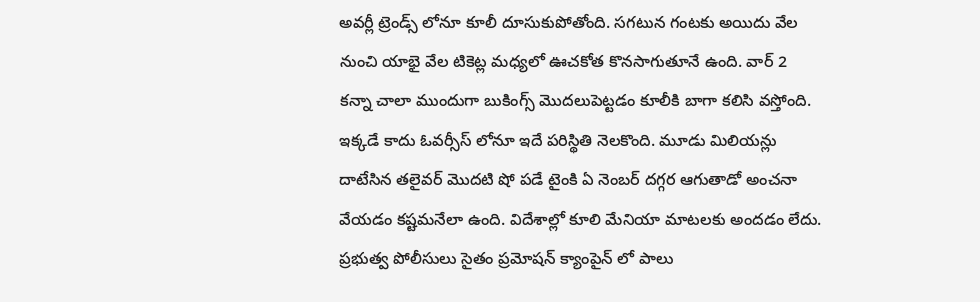అవర్లీ ట్రెండ్స్ లోనూ కూలీ దూసుకుపోతోంది. సగటున గంటకు అయిదు వేల నుంచి యాభై వేల టికెట్ల మధ్యలో ఊచకోత కొనసాగుతూనే ఉంది. వార్ 2 కన్నా చాలా ముందుగా బుకింగ్స్ మొదలుపెట్టడం కూలీకి బాగా కలిసి వస్తోంది. ఇక్కడే కాదు ఓవర్సీస్ లోనూ ఇదే పరిస్థితి నెలకొంది. మూడు మిలియన్లు దాటేసిన తలైవర్ మొదటి షో పడే టైంకి ఏ నెంబర్ దగ్గర ఆగుతాడో అంచనా వేయడం కష్టమనేలా ఉంది. విదేశాల్లో కూలి మేనియా మాటలకు అందడం లేదు. ప్రభుత్వ పోలీసులు సైతం ప్రమోషన్ క్యాంపైన్ లో పాలు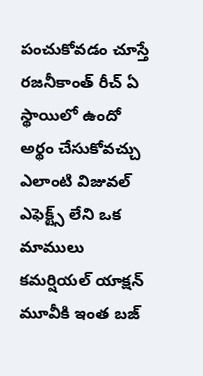పంచుకోవడం చూస్తే రజనీకాంత్ రీచ్ ఏ స్థాయిలో ఉందో అర్థం చేసుకోవచ్చు
ఎలాంటి విజువల్ ఎఫెక్ట్స్ లేని ఒక మాములు కమర్షియల్ యాక్షన్ మూవీకి ఇంత బజ్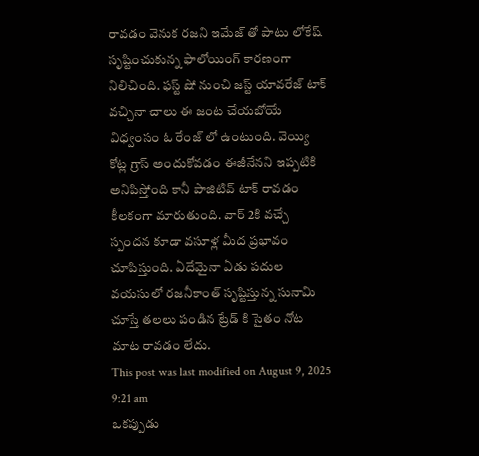రావడం వెనుక రజని ఇమేజ్ తో పాటు లోకేష్ సృష్టించుకున్న ఫాలోయింగ్ కారణంగా నిలిచింది. ఫస్ట్ షో నుంచి జస్ట్ యావరేజ్ టాక్ వచ్చినా చాలు ఈ జంట చేయబోయే విధ్వంసం ఓ రేంజ్ లో ఉంటుంది. వెయ్యి కోట్ల గ్రాస్ అందుకోవడం ఈజీనేనని ఇప్పటికి అనిపిస్తోంది కానీ పాజిటివ్ టాక్ రావడం కీలకంగా మారుతుంది. వార్ 2కి వచ్చే స్పందన కూడా వసూళ్ల మీద ప్రభావం చూపిస్తుంది. ఏదేమైనా ఏడు పదుల వయసులో రజనీకాంత్ సృష్టిస్తున్న సునామి చూస్తే తలలు పండిన ట్రేడ్ కి సైతం నోట మాట రావడం లేదు.
This post was last modified on August 9, 2025 9:21 am
ఒకప్పుడు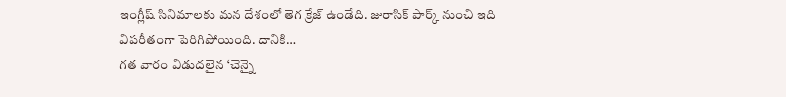ఇంగ్లీష్ సినిమాలకు మన దేశంలో తెగ క్రేజ్ ఉండేది. జురాసిక్ పార్క్ నుంచి ఇది విపరీతంగా పెరిగిపోయింది. దానికి…
గత వారం విడుదలైన ‘చెన్నై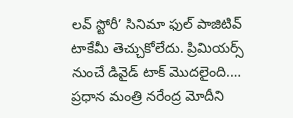లవ్ స్టోరీ’ సినిమా ఫుల్ పాజిటివ్ టాకేమీ తెచ్చుకోలేదు. ప్రిమియర్స్ నుంచే డివైడ్ టాక్ మొదలైంది.…
ప్రధాన మంత్రి నరేంద్ర మోదీని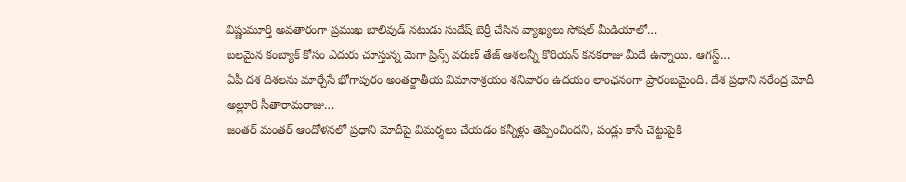విష్ణుమూర్తి అవతారంగా ప్రముఖ బాలివుడ్ నటుడు సుదేష్ బెర్రీ చేసిన వ్యాఖ్యలు సోషల్ మీడియాలో…
బలమైన కంబ్యాక్ కోసం ఎదురు చూస్తున్న మెగా ప్రిన్స్ వరుణ్ తేజ్ ఆశలన్నీ కొరియన్ కనకరాజు మీదే ఉన్నాయి. ఆగస్ట్…
ఏపీ దశ దిశలను మార్చేసే భోగాపురం అంతర్జాతీయ విమానాశ్రయం శనివారం ఉదయం లాంఛనంగా ప్రారంబమైంది. దేశ ప్రధాని నరేంద్ర మోదీ అల్లూరి సీతారామరాజు…
జంతర్ మంతర్ ఆందోళనలో ప్రధాని మోదీపై విమర్శలు చేయడం కన్నీళ్లు తెప్పించిందని, పండ్లు కాసే చెట్టుపైకి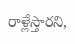రాళ్లేస్తారని,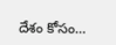దేశం కోసం…